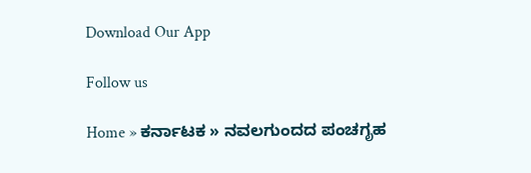Download Our App

Follow us

Home » ಕರ್ನಾಟಕ » ನವಲಗುಂದದ ಪಂಚಗೃಹ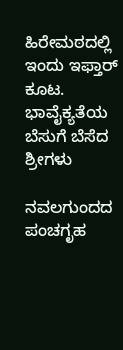ಹಿರೇಮಠದಲ್ಲಿ ಇಂದು ಇಫ್ತಾರ್ ಕೂಟ. ಭಾವೈಕ್ಯತೆಯ ಬೆಸುಗೆ ಬೆಸೆದ ಶ್ರೀಗಳು

ನವಲಗುಂದದ ಪಂಚಗೃಹ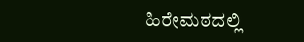ಹಿರೇಮಠದಲ್ಲಿ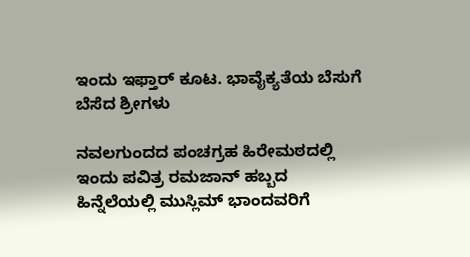ಇಂದು ಇಫ್ತಾರ್ ಕೂಟ. ಭಾವೈಕ್ಯತೆಯ ಬೆಸುಗೆ ಬೆಸೆದ ಶ್ರೀಗಳು

ನವಲಗುಂದದ ಪಂಚಗ್ರಹ ಹಿರೇಮಠದಲ್ಲಿ ಇಂದು ಪವಿತ್ರ ರಮಜಾನ್ ಹಬ್ಬದ ಹಿನ್ನೆಲೆಯಲ್ಲಿ ಮುಸ್ಲಿಮ್ ಭಾಂದವರಿಗೆ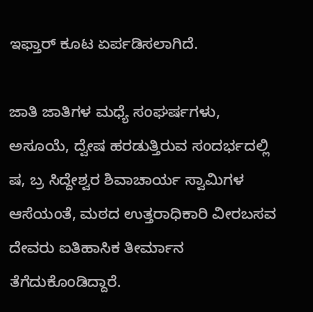ಇಫ್ತಾರ್ ಕೂಟ ಏರ್ಪಡಿಸಲಾಗಿದೆ.

ಜಾತಿ ಜಾತಿಗಳ ಮಧ್ಯೆ ಸಂಘರ್ಷಗಳು, ಅಸೂಯೆ, ದ್ವೇಷ ಹರಡುತ್ತಿರುವ ಸಂದರ್ಭದಲ್ಲಿ ಷ, ಬ್ರ ಸಿದ್ದೇಶ್ವರ ಶಿವಾಚಾರ್ಯ ಸ್ವಾಮಿಗಳ ಆಸೆಯಂತೆ, ಮಠದ ಉತ್ತರಾಧಿಕಾರಿ ವೀರಬಸವ ದೇವರು ಐತಿಹಾಸಿಕ ತೀರ್ಮಾನ ತೆಗೆದುಕೊಂಡಿದ್ದಾರೆ.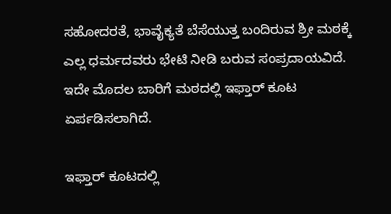ಸಹೋದರತೆ, ಭಾವೈಕ್ಯತೆ ಬೆಸೆಯುತ್ತ ಬಂದಿರುವ ಶ್ರೀ ಮಠಕ್ಕೆ ಎಲ್ಲ ಧರ್ಮದವರು ಭೇಟಿ ನೀಡಿ ಬರುವ ಸಂಪ್ರದಾಯವಿದೆ. ಇದೇ ಮೊದಲ ಬಾರಿಗೆ ಮಠದಲ್ಲಿ ಇಫ್ತಾರ್ ಕೂಟ ಏರ್ಪಡಿಸಲಾಗಿದೆ.

ಇಫ್ತಾರ್ ಕೂಟದಲ್ಲಿ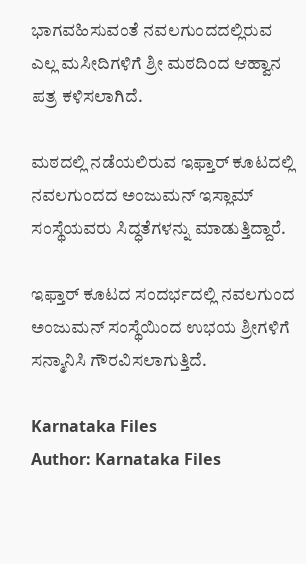ಭಾಗವಹಿಸುವಂತೆ ನವಲಗುಂದದಲ್ಲಿರುವ ಎಲ್ಲ ಮಸೀದಿಗಳಿಗೆ ಶ್ರೀ ಮಠದಿಂದ ಆಹ್ವಾನ ಪತ್ರ ಕಳಿಸಲಾಗಿದೆ.

ಮಠದಲ್ಲಿ ನಡೆಯಲಿರುವ ಇಫ್ತಾರ್ ಕೂಟದಲ್ಲಿ ನವಲಗುಂದದ ಅಂಜುಮನ್ ಇಸ್ಲಾಮ್ ಸಂಸ್ಥೆಯವರು ಸಿದ್ಧತೆಗಳನ್ನು ಮಾಡುತ್ತಿದ್ದಾರೆ.

ಇಫ್ತಾರ್ ಕೂಟದ ಸಂದರ್ಭದಲ್ಲಿ ನವಲಗುಂದ ಅಂಜುಮನ್ ಸಂಸ್ಥೆಯಿಂದ ಉಭಯ ಶ್ರೀಗಳಿಗೆ ಸನ್ಮಾನಿಸಿ ಗೌರವಿಸಲಾಗುತ್ತಿದೆ.

Karnataka Files
Author: Karnataka Files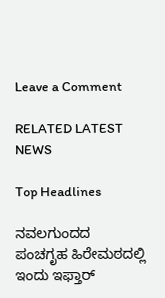Leave a Comment

RELATED LATEST NEWS

Top Headlines

ನವಲಗುಂದದ ಪಂಚಗೃಹ ಹಿರೇಮಠದಲ್ಲಿ ಇಂದು ಇಫ್ತಾರ್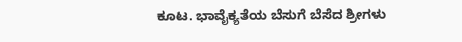ಕೂಟ. ಭಾವೈಕ್ಯತೆಯ ಬೆಸುಗೆ ಬೆಸೆದ ಶ್ರೀಗಳು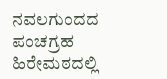ನವಲಗುಂದದ ಪಂಚಗ್ರಹ ಹಿರೇಮಠದಲ್ಲಿ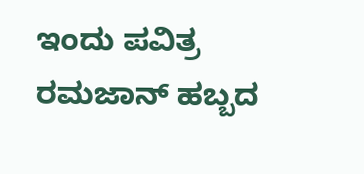ಇಂದು ಪವಿತ್ರ ರಮಜಾನ್ ಹಬ್ಬದ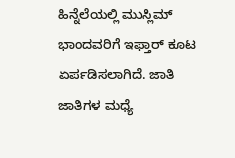ಹಿನ್ನೆಲೆಯಲ್ಲಿ ಮುಸ್ಲಿಮ್ ಭಾಂದವರಿಗೆ ಇಫ್ತಾರ್ ಕೂಟ ಏರ್ಪಡಿಸಲಾಗಿದೆ. ಜಾತಿ ಜಾತಿಗಳ ಮಧ್ಯೆ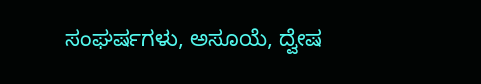ಸಂಘರ್ಷಗಳು, ಅಸೂಯೆ, ದ್ವೇಷ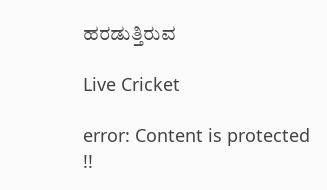ಹರಡುತ್ತಿರುವ

Live Cricket

error: Content is protected !!